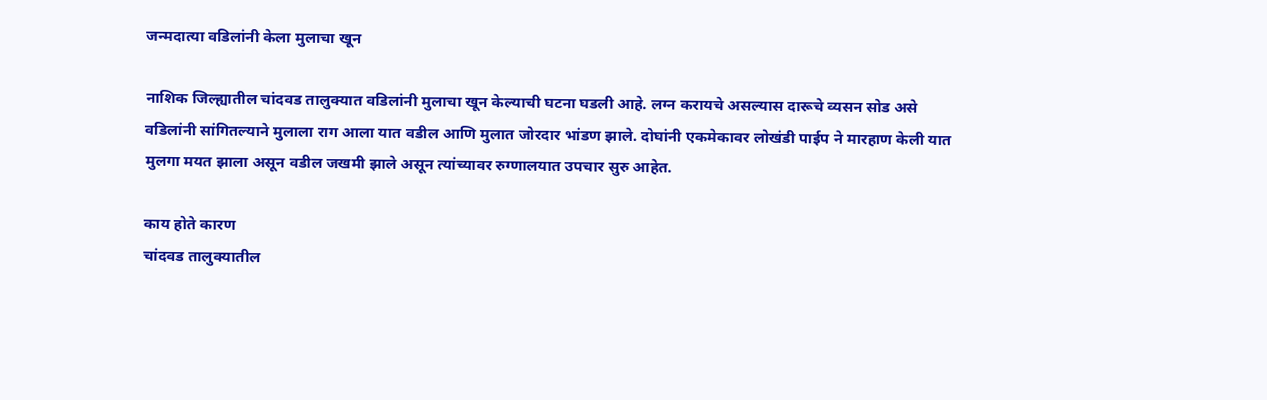जन्मदात्या वडिलांनी केला मुलाचा खून

नाशिक जिल्ह्यातील चांदवड तालुक्यात वडिलांनी मुलाचा खून केल्याची घटना घडली आहे. लग्न करायचे असल्यास दारूचे व्यसन सोड असे वडिलांनी सांगितल्याने मुलाला राग आला यात वडील आणि मुलात जोरदार भांडण झाले. दोघांनी एकमेकावर लोखंडी पाईप ने मारहाण केली यात मुलगा मयत झाला असून वडील जखमी झाले असून त्यांच्यावर रुग्णालयात उपचार सुरु आहेत.

काय होते कारण
चांदवड तालुक्यातील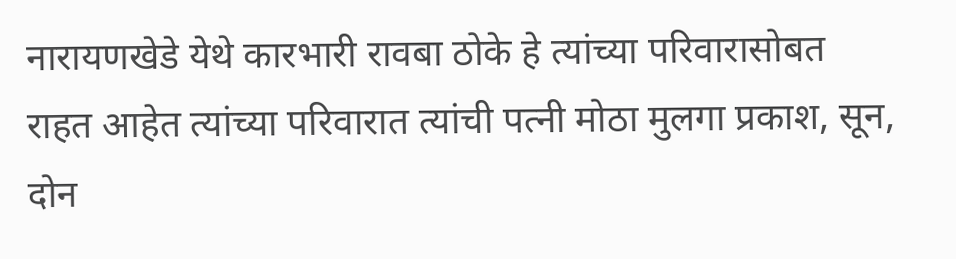नारायणखेडे येथे कारभारी रावबा ठोके हे त्यांच्या परिवारासोबत राहत आहेत त्यांच्या परिवारात त्यांची पत्नी मोठा मुलगा प्रकाश, सून, दोन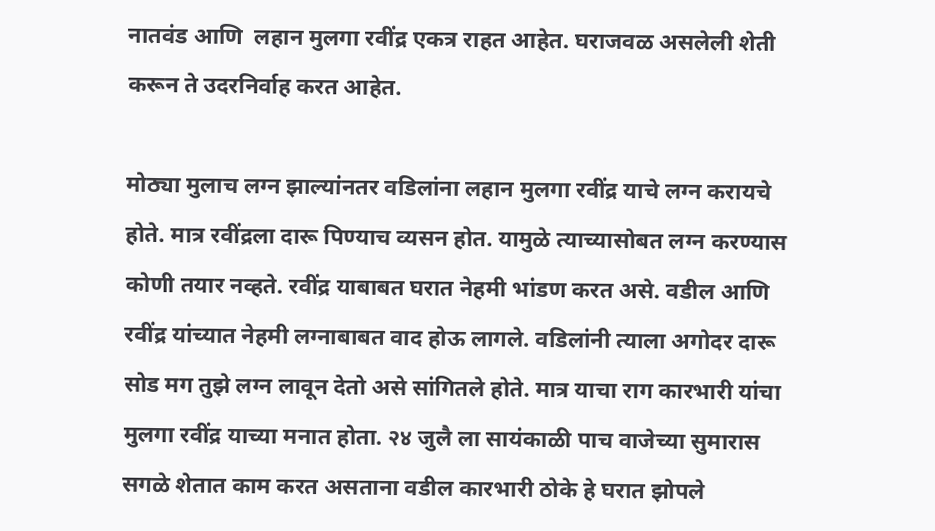नातवंड आणि  लहान मुलगा रवींद्र एकत्र राहत आहेत. घराजवळ असलेली शेती करून ते उदरनिर्वाह करत आहेत.

मोठ्या मुलाच लग्न झाल्यांनतर वडिलांना लहान मुलगा रवींद्र याचे लग्न करायचे होते. मात्र रवींद्रला दारू पिण्याच व्यसन होत. यामुळे त्याच्यासोबत लग्न करण्यास कोणी तयार नव्हते. रवींद्र याबाबत घरात नेहमी भांडण करत असे. वडील आणि रवींद्र यांच्यात नेहमी लग्नाबाबत वाद होऊ लागले. वडिलांनी त्याला अगोदर दारू सोड मग तुझे लग्न लावून देतो असे सांगितले होते. मात्र याचा राग कारभारी यांचा मुलगा रवींद्र याच्या मनात होता. २४ जुलै ला सायंकाळी पाच वाजेच्या सुमारास सगळे शेतात काम करत असताना वडील कारभारी ठोके हे घरात झोपले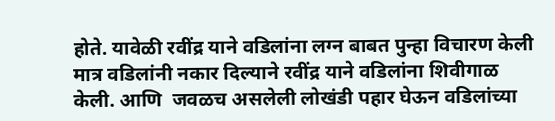होते. यावेळी रवींद्र याने वडिलांना लग्न बाबत पुन्हा विचारण केली मात्र वडिलांनी नकार दिल्याने रवींद्र याने वडिलांना शिवीगाळ केली. आणि  जवळच असलेली लोखंडी पहार घेऊन वडिलांच्या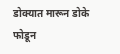डोक्यात मारून डोके फोडून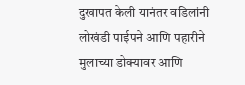दुखापत केली यानंतर वडिलांनी लोखंडी पाईपने आणि पहारीने मुलाच्या डोक्यावर आणि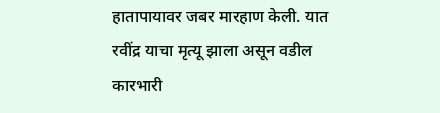हातापायावर जबर मारहाण केली. यात रवींद्र याचा मृत्यू झाला असून वडील कारभारी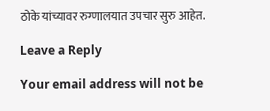ठोके यांच्यावर रुग्णालयात उपचार सुरु आहेत.

Leave a Reply

Your email address will not be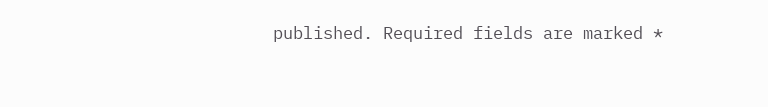published. Required fields are marked *